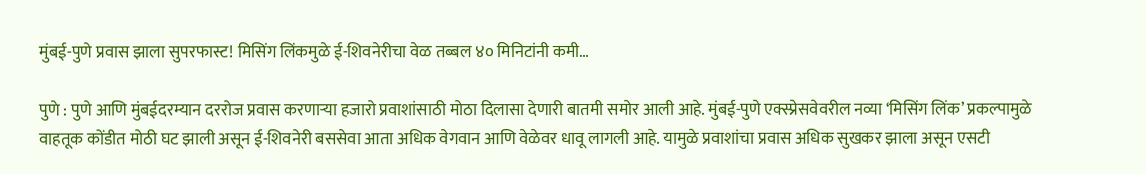मुंबई-पुणे प्रवास झाला सुपरफास्ट! मिसिंग लिंकमुळे ई-शिवनेरीचा वेळ तब्बल ४० मिनिटांनी कमी…

पुणे : पुणे आणि मुंबईदरम्यान दररोज प्रवास करणाऱ्या हजारो प्रवाशांसाठी मोठा दिलासा देणारी बातमी समोर आली आहे. मुंबई-पुणे एक्स्प्रेसवेवरील नव्या ‘मिसिंग लिंक’ प्रकल्पामुळे वाहतूक कोंडीत मोठी घट झाली असून ई-शिवनेरी बससेवा आता अधिक वेगवान आणि वेळेवर धावू लागली आहे. यामुळे प्रवाशांचा प्रवास अधिक सुखकर झाला असून एसटी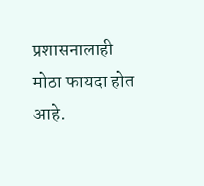प्रशासनालाही मोठा फायदा होत आहे.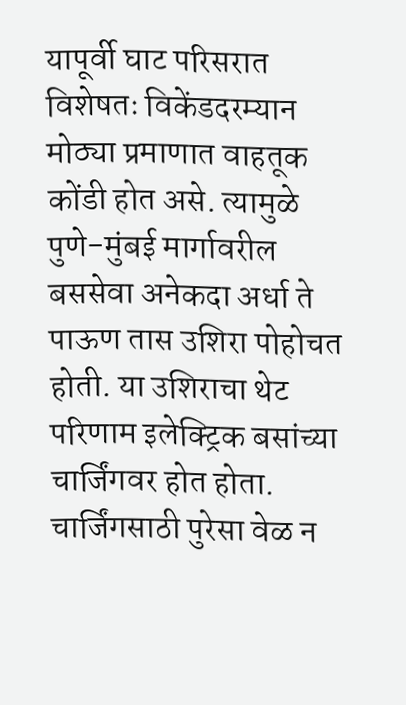यापूर्वी घाट परिसरात विशेषतः विकेंडदरम्यान मोठ्या प्रमाणात वाहतूक कोंडी होत असे. त्यामुळे पुणे-मुंबई मार्गावरील बससेवा अनेकदा अर्धा ते पाऊण तास उशिरा पोहोचत होती. या उशिराचा थेट परिणाम इलेक्ट्रिक बसांच्या चार्जिंगवर होत होता. चार्जिंगसाठी पुरेसा वेळ न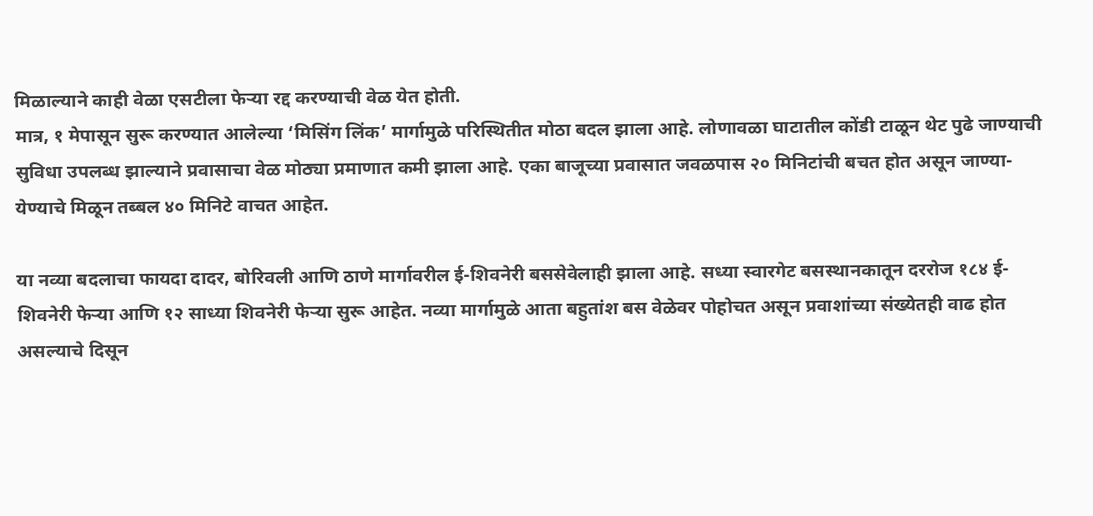मिळाल्याने काही वेळा एसटीला फेऱ्या रद्द करण्याची वेळ येत होती.
मात्र, १ मेपासून सुरू करण्यात आलेल्या ‘मिसिंग लिंक’ मार्गामुळे परिस्थितीत मोठा बदल झाला आहे. लोणावळा घाटातील कोंडी टाळून थेट पुढे जाण्याची सुविधा उपलब्ध झाल्याने प्रवासाचा वेळ मोठ्या प्रमाणात कमी झाला आहे. एका बाजूच्या प्रवासात जवळपास २० मिनिटांची बचत होत असून जाण्या-येण्याचे मिळून तब्बल ४० मिनिटे वाचत आहेत.

या नव्या बदलाचा फायदा दादर, बोरिवली आणि ठाणे मार्गावरील ई-शिवनेरी बससेवेलाही झाला आहे. सध्या स्वारगेट बसस्थानकातून दररोज १८४ ई-शिवनेरी फेऱ्या आणि १२ साध्या शिवनेरी फेऱ्या सुरू आहेत. नव्या मार्गामुळे आता बहुतांश बस वेळेवर पोहोचत असून प्रवाशांच्या संख्येतही वाढ होत असल्याचे दिसून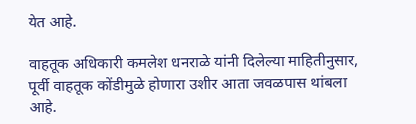येत आहे.

वाहतूक अधिकारी कमलेश धनराळे यांनी दिलेल्या माहितीनुसार, पूर्वी वाहतूक कोंडीमुळे होणारा उशीर आता जवळपास थांबला आहे.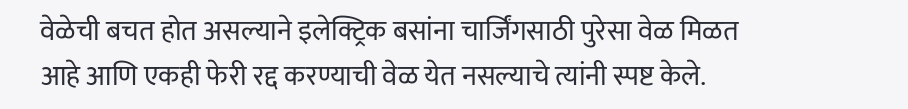वेळेची बचत होत असल्याने इलेक्ट्रिक बसांना चार्जिंगसाठी पुरेसा वेळ मिळत आहे आणि एकही फेरी रद्द करण्याची वेळ येत नसल्याचे त्यांनी स्पष्ट केले.